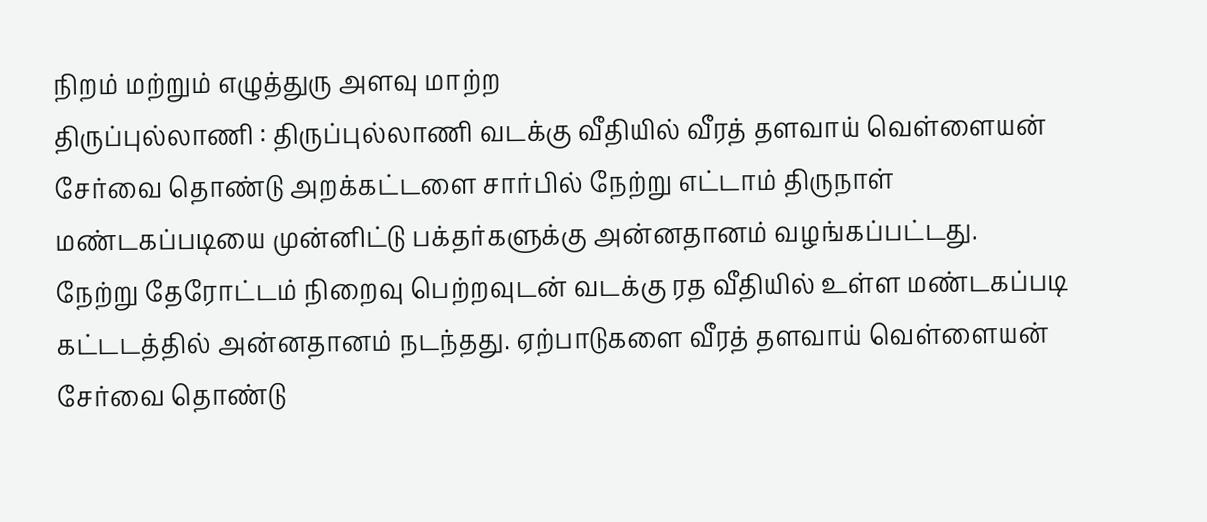நிறம் மற்றும் எழுத்துரு அளவு மாற்ற
திருப்புல்லாணி : திருப்புல்லாணி வடக்கு வீதியில் வீரத் தளவாய் வெள்ளையன் சேர்வை தொண்டு அறக்கட்டளை சார்பில் நேற்று எட்டாம் திருநாள் மண்டகப்படியை முன்னிட்டு பக்தர்களுக்கு அன்னதானம் வழங்கப்பட்டது.
நேற்று தேரோட்டம் நிறைவு பெற்றவுடன் வடக்கு ரத வீதியில் உள்ள மண்டகப்படி கட்டடத்தில் அன்னதானம் நடந்தது. ஏற்பாடுகளை வீரத் தளவாய் வெள்ளையன் சேர்வை தொண்டு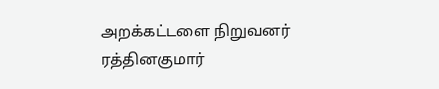அறக்கட்டளை நிறுவனர் ரத்தினகுமார்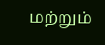மற்றும்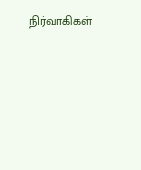நிர்வாகிகள்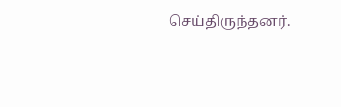செய்திருந்தனர்.